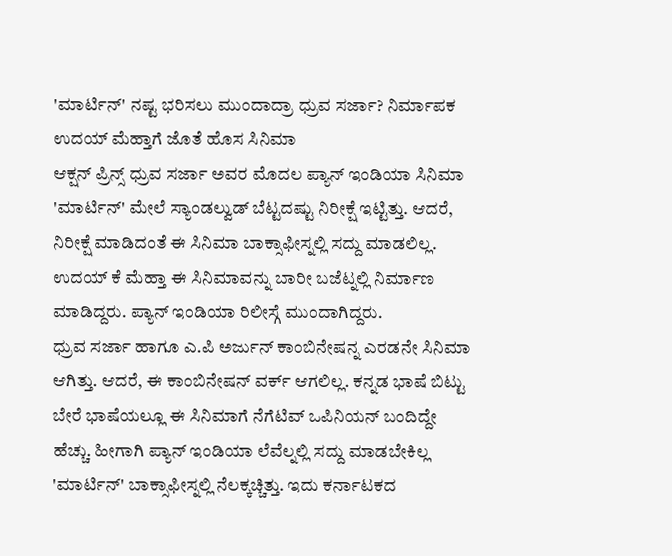'ಮಾರ್ಟಿನ್' ನಷ್ಟ ಭರಿಸಲು ಮುಂದಾದ್ರಾ ಧ್ರುವ ಸರ್ಜಾ? ನಿರ್ಮಾಪಕ ಉದಯ್ ಮೆಹ್ತಾಗೆ ಜೊತೆ ಹೊಸ ಸಿನಿಮಾ
ಆಕ್ಷನ್ ಪ್ರಿನ್ಸ್ ಧ್ರುವ ಸರ್ಜಾ ಅವರ ಮೊದಲ ಪ್ಯಾನ್ ಇಂಡಿಯಾ ಸಿನಿಮಾ 'ಮಾರ್ಟಿನ್' ಮೇಲೆ ಸ್ಯಾಂಡಲ್ವುಡ್ ಬೆಟ್ಟದಷ್ಟು ನಿರೀಕ್ಷೆ ಇಟ್ಟಿತ್ತು. ಆದರೆ, ನಿರೀಕ್ಷೆ ಮಾಡಿದಂತೆ ಈ ಸಿನಿಮಾ ಬಾಕ್ಸಾಫೀಸ್ನಲ್ಲಿ ಸದ್ದು ಮಾಡಲಿಲ್ಲ. ಉದಯ್ ಕೆ ಮೆಹ್ತಾ ಈ ಸಿನಿಮಾವನ್ನು ಬಾರೀ ಬಜೆಟ್ನಲ್ಲಿ ನಿರ್ಮಾಣ ಮಾಡಿದ್ದರು. ಪ್ಯಾನ್ ಇಂಡಿಯಾ ರಿಲೀಸ್ಗೆ ಮುಂದಾಗಿದ್ದರು.
ಧ್ರುವ ಸರ್ಜಾ ಹಾಗೂ ಎ.ಪಿ ಅರ್ಜುನ್ ಕಾಂಬಿನೇಷನ್ನ ಎರಡನೇ ಸಿನಿಮಾ ಆಗಿತ್ತು. ಆದರೆ, ಈ ಕಾಂಬಿನೇಷನ್ ವರ್ಕ್ ಆಗಲಿಲ್ಲ. ಕನ್ನಡ ಭಾಷೆ ಬಿಟ್ಟು ಬೇರೆ ಭಾಷೆಯಲ್ಲೂ ಈ ಸಿನಿಮಾಗೆ ನೆಗೆಟಿವ್ ಒಪಿನಿಯನ್ ಬಂದಿದ್ದೇ ಹೆಚ್ಚು. ಹೀಗಾಗಿ ಪ್ಯಾನ್ ಇಂಡಿಯಾ ಲೆವೆಲ್ನಲ್ಲಿ ಸದ್ದು ಮಾಡಬೇಕಿಲ್ಲ 'ಮಾರ್ಟಿನ್' ಬಾಕ್ಸಾಫೀಸ್ನಲ್ಲಿ ನೆಲಕ್ಕಚ್ಚಿತ್ತು. ಇದು ಕರ್ನಾಟಕದ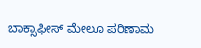ಬಾಕ್ಸಾಫೀಸ್ ಮೇಲೂ ಪರಿಣಾಮ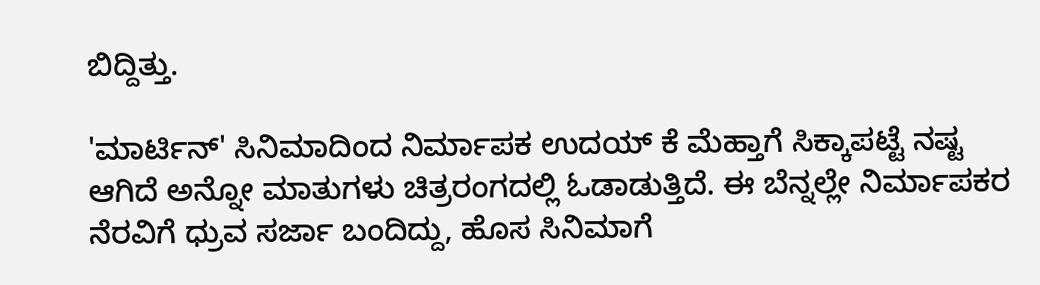ಬಿದ್ದಿತ್ತು.

'ಮಾರ್ಟಿನ್' ಸಿನಿಮಾದಿಂದ ನಿರ್ಮಾಪಕ ಉದಯ್ ಕೆ ಮೆಹ್ತಾಗೆ ಸಿಕ್ಕಾಪಟ್ಟೆ ನಷ್ಟ ಆಗಿದೆ ಅನ್ನೋ ಮಾತುಗಳು ಚಿತ್ರರಂಗದಲ್ಲಿ ಓಡಾಡುತ್ತಿದೆ. ಈ ಬೆನ್ನಲ್ಲೇ ನಿರ್ಮಾಪಕರ ನೆರವಿಗೆ ಧ್ರುವ ಸರ್ಜಾ ಬಂದಿದ್ದು, ಹೊಸ ಸಿನಿಮಾಗೆ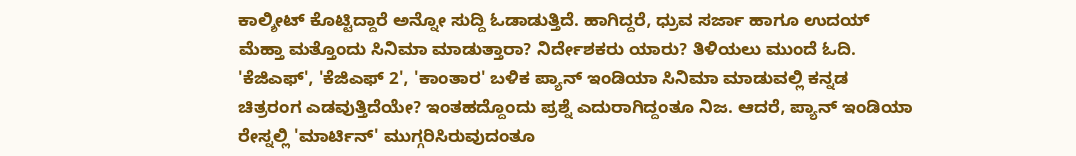ಕಾಲ್ಶೀಟ್ ಕೊಟ್ಟಿದ್ದಾರೆ ಅನ್ನೋ ಸುದ್ದಿ ಓಡಾಡುತ್ತಿದೆ. ಹಾಗಿದ್ದರೆ, ಧ್ರುವ ಸರ್ಜಾ ಹಾಗೂ ಉದಯ್ ಮೆಹ್ತಾ ಮತ್ತೊಂದು ಸಿನಿಮಾ ಮಾಡುತ್ತಾರಾ? ನಿರ್ದೇಶಕರು ಯಾರು? ತಿಳಿಯಲು ಮುಂದೆ ಓದಿ.
'ಕೆಜಿಎಫ್', 'ಕೆಜಿಎಫ್ 2', 'ಕಾಂತಾರ' ಬಳಿಕ ಪ್ಯಾನ್ ಇಂಡಿಯಾ ಸಿನಿಮಾ ಮಾಡುವಲ್ಲಿ ಕನ್ನಡ ಚಿತ್ರರಂಗ ಎಡವುತ್ತಿದೆಯೇ? ಇಂತಹದ್ದೊಂದು ಪ್ರಶ್ನೆ ಎದುರಾಗಿದ್ದಂತೂ ನಿಜ. ಆದರೆ, ಪ್ಯಾನ್ ಇಂಡಿಯಾ ರೇಸ್ನಲ್ಲಿ 'ಮಾರ್ಟಿನ್' ಮುಗ್ಗರಿಸಿರುವುದಂತೂ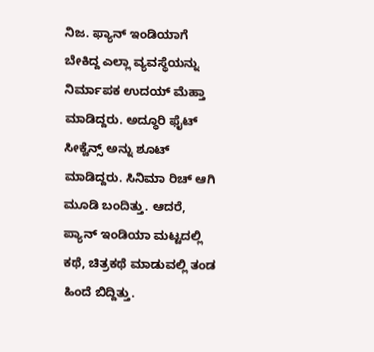ನಿಜ. ಫ್ಯಾನ್ ಇಂಡಿಯಾಗೆ ಬೇಕಿದ್ದ ಎಲ್ಲಾ ವ್ಯವಸ್ಥೆಯನ್ನು ನಿರ್ಮಾಪಕ ಉದಯ್ ಮೆಹ್ತಾ ಮಾಡಿದ್ದರು. ಅದ್ಧೂರಿ ಫೈಟ್ ಸೀಕ್ವೆನ್ಸ್ ಅನ್ನು ಶೂಟ್ ಮಾಡಿದ್ದರು. ಸಿನಿಮಾ ರಿಚ್ ಆಗಿ ಮೂಡಿ ಬಂದಿತ್ತು. ಆದರೆ, ಪ್ಯಾನ್ ಇಂಡಿಯಾ ಮಟ್ಟದಲ್ಲಿ ಕಥೆ, ಚಿತ್ರಕಥೆ ಮಾಡುವಲ್ಲಿ ತಂಡ ಹಿಂದೆ ಬಿದ್ದಿತ್ತು.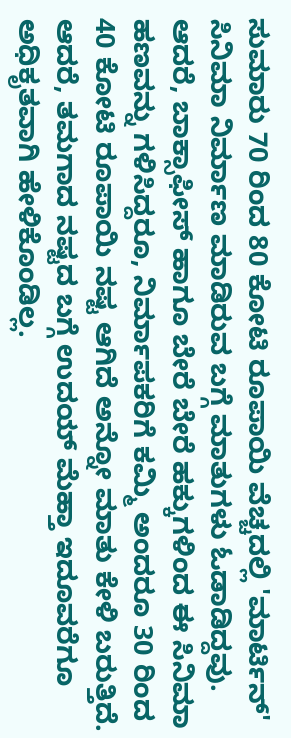ಸುಮಾರು 70 ರಿಂದ 80 ಕೋಟಿ ರೂಪಾಯಿ ವೆಚ್ಚದಲ್ಲಿ 'ಮಾರ್ಟಿನ್' ಸಿನಿಮಾ ನಿರ್ಮಾಣ ಮಾಡಿರುವ ಬಗ್ಗೆ ಮಾತುಗಳು ಓಡಾಡಿದ್ದವು. ಆದರೆ, ಬಾಕ್ಸಾಫೀಸ್ ಹಾಗೂ ಬೇರೆ ಬೇರೆ ಹಕ್ಕುಗಳಿಂದ ಈ ಸಿನಿಮಾ ಹಣವನ್ನು ಗಳಿಸಿದ್ದರೂ, ನಿರ್ಮಾಪಕರಿಗೆ ಕಮ್ಮಿ ಅಂದರೂ 30 ರಿಂದ 40 ಕೋಟಿ ರೂಪಾಯಿ ನಷ್ಟ ಆಗಿದೆ ಅನ್ನೋ ಮಾತು ಕೇಳಿ ಬರುತ್ತಿದೆ. ಆದರೆ, ತಮಗಾದ ನಷ್ಟದ ಬಗ್ಗೆ ಉದಯ್ ಮೆಹ್ತಾ ಇದೂವರೆಗೂ ಅಧಿಕೃತವಾಗಿ ಹೇಳಿಕೊಂಡಿಲ್ಲ.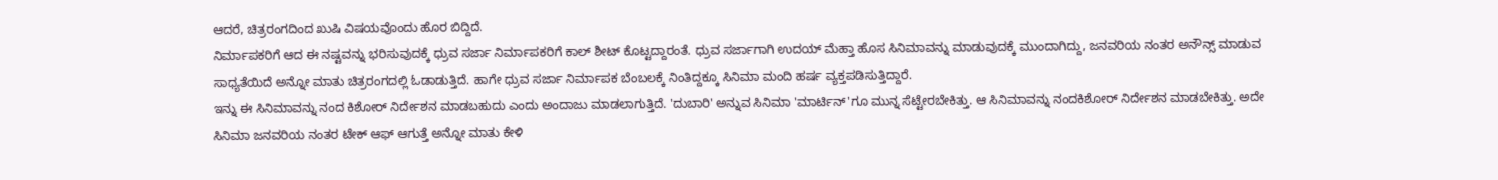ಆದರೆ, ಚಿತ್ರರಂಗದಿಂದ ಖುಷಿ ವಿಷಯವೊಂದು ಹೊರ ಬಿದ್ದಿದೆ.
ನಿರ್ಮಾಪಕರಿಗೆ ಆದ ಈ ನಷ್ಟವನ್ನು ಭರಿಸುವುದಕ್ಕೆ ಧ್ರುವ ಸರ್ಜಾ ನಿರ್ಮಾಪಕರಿಗೆ ಕಾಲ್ ಶೀಟ್ ಕೊಟ್ಟದ್ದಾರಂತೆ. ಧ್ರುವ ಸರ್ಜಾಗಾಗಿ ಉದಯ್ ಮೆಹ್ತಾ ಹೊಸ ಸಿನಿಮಾವನ್ನು ಮಾಡುವುದಕ್ಕೆ ಮುಂದಾಗಿದ್ದು, ಜನವರಿಯ ನಂತರ ಅನೌನ್ಸ್ ಮಾಡುವ ಸಾಧ್ಯತೆಯಿದೆ ಅನ್ನೋ ಮಾತು ಚಿತ್ರರಂಗದಲ್ಲಿ ಓಡಾಡುತ್ತಿದೆ. ಹಾಗೇ ಧ್ರುವ ಸರ್ಜಾ ನಿರ್ಮಾಪಕ ಬೆಂಬಲಕ್ಕೆ ನಿಂತಿದ್ದಕ್ಕೂ ಸಿನಿಮಾ ಮಂದಿ ಹರ್ಷ ವ್ಯಕ್ತಪಡಿಸುತ್ತಿದ್ದಾರೆ.
ಇನ್ನು ಈ ಸಿನಿಮಾವನ್ನು ನಂದ ಕಿಶೋರ್ ನಿರ್ದೇಶನ ಮಾಡಬಹುದು ಎಂದು ಅಂದಾಜು ಮಾಡಲಾಗುತ್ತಿದೆ. 'ದುಬಾರಿ' ಅನ್ನುವ ಸಿನಿಮಾ 'ಮಾರ್ಟಿನ್'ಗೂ ಮುನ್ನ ಸೆಟ್ಟೇರಬೇಕಿತ್ತು. ಆ ಸಿನಿಮಾವನ್ನು ನಂದಕಿಶೋರ್ ನಿರ್ದೇಶನ ಮಾಡಬೇಕಿತ್ತು. ಅದೇ ಸಿನಿಮಾ ಜನವರಿಯ ನಂತರ ಟೇಕ್ ಆಫ್ ಆಗುತ್ತೆ ಅನ್ನೋ ಮಾತು ಕೇಳಿ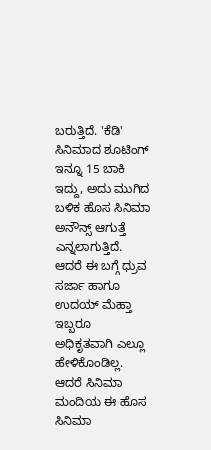ಬರುತ್ತಿದೆ. 'ಕೆಡಿ' ಸಿನಿಮಾದ ಶೂಟಿಂಗ್ ಇನ್ನೂ 15 ಬಾಕಿ ಇದ್ದು, ಅದು ಮುಗಿದ ಬಳಿಕ ಹೊಸ ಸಿನಿಮಾ ಅನೌನ್ಸ್ ಆಗುತ್ತೆ ಎನ್ನಲಾಗುತ್ತಿದೆ. ಆದರೆ ಈ ಬಗ್ಗೆ ಧ್ರುವ ಸರ್ಜಾ ಹಾಗೂ ಉದಯ್ ಮೆಹ್ತಾ ಇಬ್ಬರೂ ಅಧಿಕೃತವಾಗಿ ಎಲ್ಲೂ ಹೇಳಿಕೊಂಡಿಲ್ಲ. ಆದರೆ ಸಿನಿಮಾ ಮಂದಿಯ ಈ ಹೊಸ ಸಿನಿಮಾ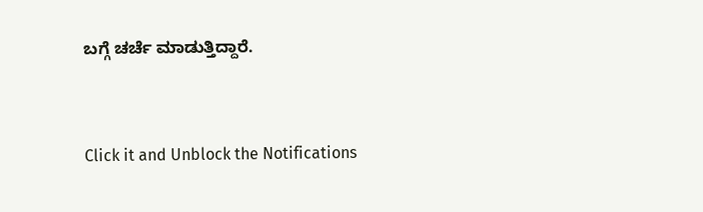ಬಗ್ಗೆ ಚರ್ಚೆ ಮಾಡುತ್ತಿದ್ದಾರೆ.


Click it and Unblock the Notifications